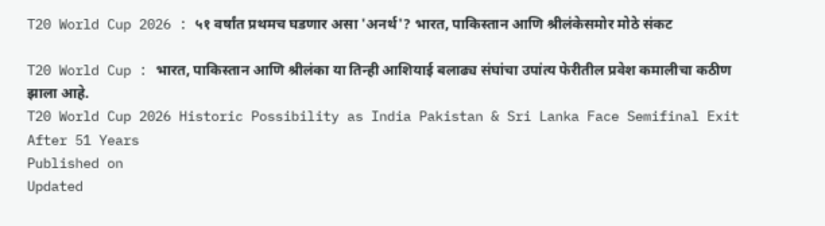T20 World Cup 2026 : ५१ वर्षांत प्रथमच घडणार असा 'अनर्थ'? भारत, पाकिस्तान आणि श्रीलंकेसमोर मोठे संकट

T20 World Cup : भारत, पाकिस्तान आणि श्रीलंका या तिन्ही आशियाई बलाढ्य संघांचा उपांत्य फेरीतील प्रवेश कमालीचा कठीण झाला आहे.
T20 World Cup 2026 Historic Possibility as India Pakistan & Sri Lanka Face Semifinal Exit After 51 Years
Published on
Updated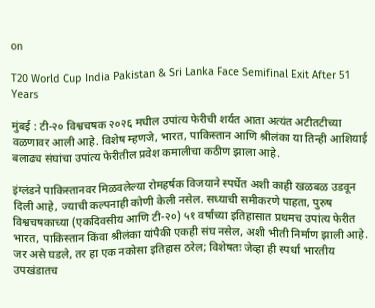on

T20 World Cup India Pakistan & Sri Lanka Face Semifinal Exit After 51 Years

मुंबई : टी-२० विश्वचषक २०२६ मधील उपांत्य फेरीची शर्यत आता अत्यंत अटीतटीच्या वळणावर आली आहे. विशेष म्हणजे, भारत, पाकिस्तान आणि श्रीलंका या तिन्ही आशियाई बलाढ्य संघांचा उपांत्य फेरीतील प्रवेश कमालीचा कठीण झाला आहे.

इंग्लंडने पाकिस्तानवर मिळवलेल्या रोमहर्षक विजयाने स्पर्धेत अशी काही खळबळ उडवून दिली आहे, ज्याची कल्पनाही कोणी केली नसेल. सध्याची समीकरणे पाहता, पुरुष विश्वचषकाच्या (एकदिवसीय आणि टी-२०) ५१ वर्षांच्या इतिहासात प्रथमच उपांत्य फेरीत भारत, पाकिस्तान किंवा श्रीलंका यांपैकी एकही संघ नसेल, अशी भीती निर्माण झाली आहे. जर असे घडले, तर हा एक नकोसा इतिहास ठरेल; विशेषतः जेव्हा ही स्पर्धा भारतीय उपखंडातच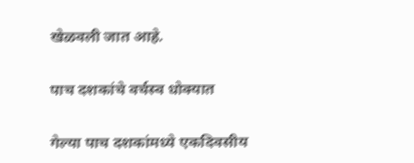खेळवली जात आहे.

पाच दशकांचे वर्चस्व धोक्यात

गेल्या पाच दशकांमध्ये एकदिवसीय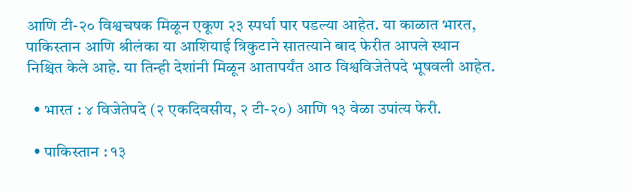आणि टी-२० विश्वचषक मिळून एकूण २३ स्पर्धा पार पडल्या आहेत. या काळात भारत, पाकिस्तान आणि श्रीलंका या आशियाई त्रिकुटाने सातत्याने बाद फेरीत आपले स्थान निश्चित केले आहे. या तिन्ही देशांनी मिळून आतापर्यंत आठ विश्वविजेतेपदे भूषवली आहेत.

  • भारत : ४ विजेतेपदे (२ एकदिवसीय, २ टी-२०) आणि १३ वेळा उपांत्य फेरी.

  • पाकिस्तान : १३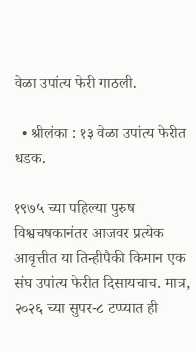वेळा उपांत्य फेरी गाठली.

  • श्रीलंका : १३ वेळा उपांत्य फेरीत धडक.

१९७५ च्या पहिल्या पुरुष विश्वचषकानंतर आजवर प्रत्येक आवृत्तीत या तिन्हीपैकी किमान एक संघ उपांत्य फेरीत दिसायचाच. मात्र, २०२६ च्या सुपर-८ टप्प्यात ही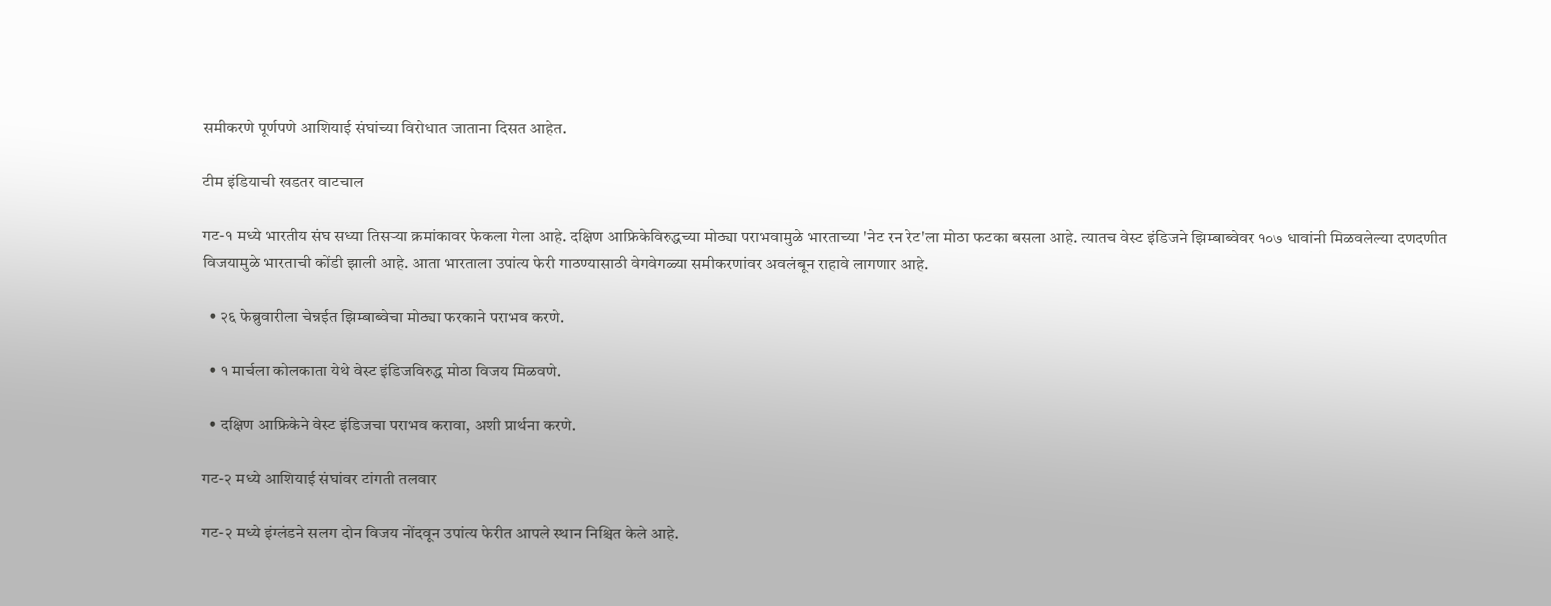समीकरणे पूर्णपणे आशियाई संघांच्या विरोधात जाताना दिसत आहेत.

टीम इंडियाची खडतर वाटचाल

गट-१ मध्ये भारतीय संघ सध्या तिसऱ्या क्रमांकावर फेकला गेला आहे. दक्षिण आफ्रिकेविरुद्धच्या मोठ्या पराभवामुळे भारताच्या 'नेट रन रेट'ला मोठा फटका बसला आहे. त्यातच वेस्ट इंडिजने झिम्बाब्वेवर १०७ धावांनी मिळवलेल्या दणदणीत विजयामुळे भारताची कोंडी झाली आहे. आता भारताला उपांत्य फेरी गाठण्यासाठी वेगवेगळ्या समीकरणांवर अवलंबून राहावे लागणार आहे.

  • २६ फेब्रुवारीला चेन्नईत झिम्बाब्वेचा मोठ्या फरकाने पराभव करणे.

  • १ मार्चला कोलकाता येथे वेस्ट इंडिजविरुद्ध मोठा विजय मिळवणे.

  • दक्षिण आफ्रिकेने वेस्ट इंडिजचा पराभव करावा, अशी प्रार्थना करणे.

गट-२ मध्ये आशियाई संघांवर टांगती तलवार

गट-२ मध्ये इंग्लंडने सलग दोन विजय नोंदवून उपांत्य फेरीत आपले स्थान निश्चित केले आहे.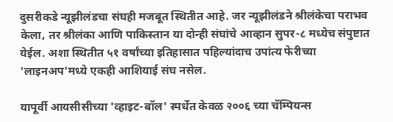दुसरीकडे न्यूझीलंडचा संघही मजबूत स्थितीत आहे. जर न्यूझीलंडने श्रीलंकेचा पराभव केला, तर श्रीलंका आणि पाकिस्तान या दोन्ही संघांचे आव्हान सुपर-८ मध्येच संपुष्टात येईल. अशा स्थितीत ५१ वर्षांच्या इतिहासात पहिल्यांदाच उपांत्य फेरीच्या 'लाइनअप'मध्ये एकही आशियाई संघ नसेल.

यापूर्वी आयसीसीच्या 'व्हाइट-बॉल' स्पर्धेत केवळ २००६ च्या चॅम्पियन्स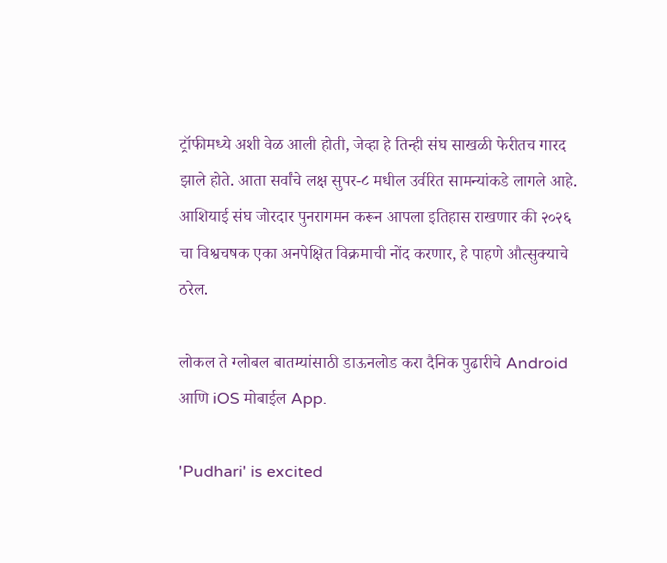ट्रॉफीमध्ये अशी वेळ आली होती, जेव्हा हे तिन्ही संघ साखळी फेरीतच गारद झाले होते. आता सर्वांचे लक्ष सुपर-८ मधील उर्वरित सामन्यांकडे लागले आहे. आशियाई संघ जोरदार पुनरागमन करून आपला इतिहास राखणार की २०२६ चा विश्वचषक एका अनपेक्षित विक्रमाची नोंद करणार, हे पाहणे औत्सुक्याचे ठरेल.

लोकल ते ग्लोबल बातम्यांसाठी डाऊनलोड करा दैनिक पुढारीचे Android आणि iOS मोबाईल App.

'Pudhari' is excited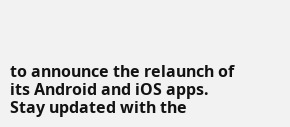to announce the relaunch of its Android and iOS apps. Stay updated with the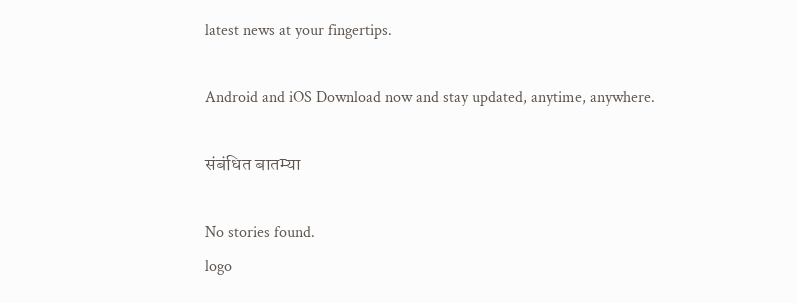latest news at your fingertips.

Android and iOS Download now and stay updated, anytime, anywhere.

संबंधित बातम्या

No stories found.
logo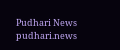Pudhari News
pudhari.news